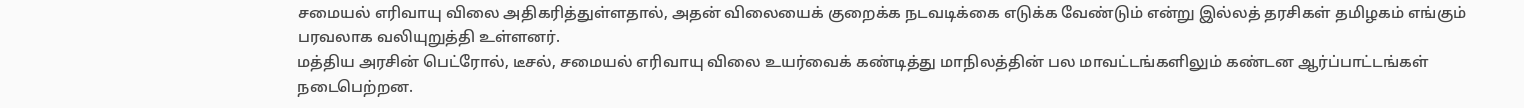சமையல் எரிவாயு விலை அதிகரித்துள்ளதால், அதன் விலையைக் குறைக்க நடவடிக்கை எடுக்க வேண்டும் என்று இல்லத் தரசிகள் தமிழகம் எங்கும் பரவலாக வலியுறுத்தி உள்ளனர்.
மத்திய அரசின் பெட்ரோல், டீசல், சமையல் எரிவாயு விலை உயர்வைக் கண்டித்து மாநிலத்தின் பல மாவட்டங்களிலும் கண்டன ஆர்ப்பாட்டங்கள் நடைபெற்றன.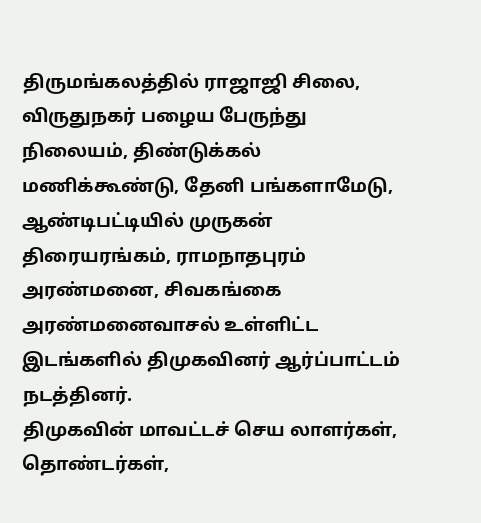திருமங்கலத்தில் ராஜாஜி சிலை, விருதுநகர் பழைய பேருந்து நிலையம், திண்டுக்கல் மணிக்கூண்டு, தேனி பங்களாமேடு, ஆண்டிபட்டியில் முருகன் திரையரங்கம், ராமநாதபுரம் அரண்மனை, சிவகங்கை அரண்மனைவாசல் உள்ளிட்ட இடங்களில் திமுகவினர் ஆர்ப்பாட்டம் நடத்தினர்.
திமுகவின் மாவட்டச் செய லாளர்கள், தொண்டர்கள்,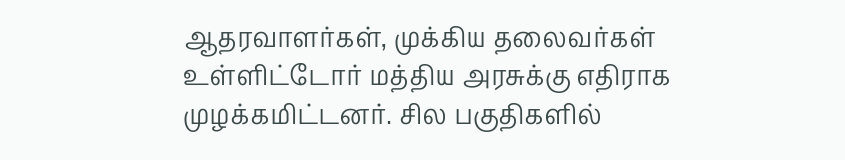ஆதரவாளர்கள், முக்கிய தலைவர்கள் உள்ளிட்டோர் மத்திய அரசுக்கு எதிராக முழக்கமிட்டனர். சில பகுதிகளில்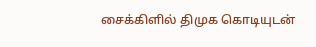சைக்கிளில் திமுக கொடியுடன்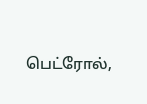பெட்ரோல்,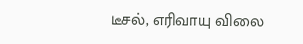டீசல், எரிவாயு விலை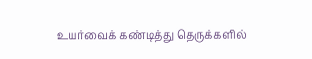உயர்வைக் கண்டித்து தெருக்களில்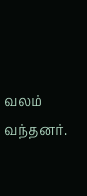வலம் வந்தனர்.